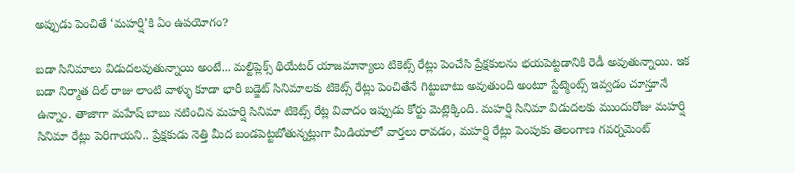అప్పుడు పెంచితే ‘మహర్షి’కి ఏం ఉపయోగం?

బడా సినిమాలు విడుదలవుతున్నాయి అంటే... మల్టిప్లెక్స్ థియేటర్ యాజమాన్యాలు టికెట్స్ రేట్లు పెంచేసి ప్రేక్షకులను భయపెట్టడానికి రెడీ అవుతున్నాయి. ఇక బడా నిర్మాత దిల్ రాజు లాంటి వాళ్ళు కూడా భారీ బడ్జెట్ సినిమాలకు టికెట్స్ రేట్లు పెంచితేనే గిట్టుబాటు అవుతుంది అంటూ స్టేట్మెంట్స్ ఇవ్వడం చూస్తూనే ఉన్నాం. తాజాగా మహేష్ బాబు నటించిన మహర్షి సినిమా టికెట్స్ రేట్ల వివాదం ఇప్పుడు కోర్టు మెట్లెక్కింది. మహర్షి సినిమా విడుదలకు ముందురోజు మహర్షి సినిమా రేట్లు పెరిగాయని.. ప్రేక్షకుడు నెత్తి మీద బండపెట్టబోతున్నట్లుగా మీడియాలో వార్తలు రావడం, మహర్షి రేట్లు పెంపుకు తెలంగాణ గవర్నమెంట్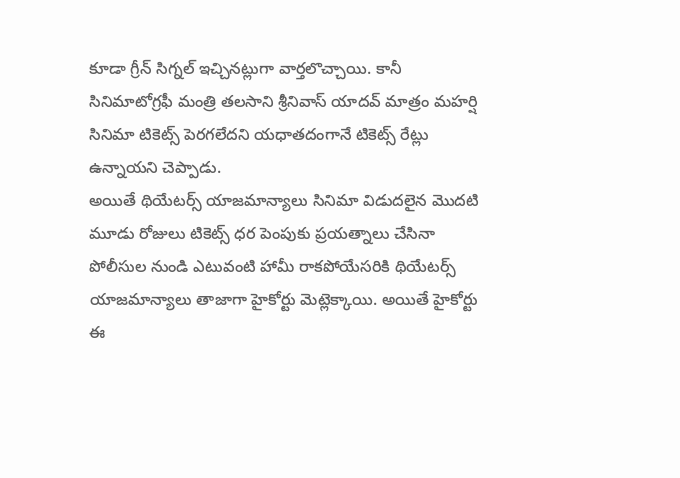కూడా గ్రీన్ సిగ్నల్ ఇచ్చినట్లుగా వార్తలొచ్చాయి. కానీ సినిమాటోగ్రఫీ మంత్రి తలసాని శ్రీనివాస్ యాదవ్ మాత్రం మహర్షి సినిమా టికెట్స్ పెరగలేదని యధాతదంగానే టికెట్స్ రేట్లు ఉన్నాయని చెప్పాడు.
అయితే థియేటర్స్ యాజమాన్యాలు సినిమా విడుదలైన మొదటి మూడు రోజులు టికెట్స్ ధర పెంపుకు ప్రయత్నాలు చేసినా పోలీసుల నుండి ఎటువంటి హామీ రాకపోయేసరికి థియేటర్స్ యాజమాన్యాలు తాజాగా హైకోర్టు మెట్లెక్కాయి. అయితే హైకోర్టు ఈ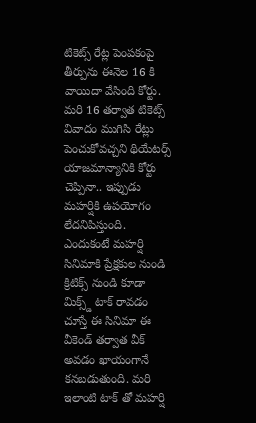టికెట్స్ రేట్ల పెంపకంపై తీర్పును ఈనెల 16 కి వాయిదా వేసింది కోర్టు. మరి 16 తర్వాత టికెట్స్ వివాదం ముగిసి రేట్లు పెంచుకోవచ్చని థియేటర్స్ యాజమాన్యానికి కోర్టు చెప్పినా.. ఇప్పుడు మహర్షికి ఉపయోగం లేదనిపిస్తుంది. ఎందుకంటే మహర్షి సినిమాకి ప్రేక్షకుల నుండి క్రిటిక్స్ నుండి కూడా మిక్స్డ్ టాక్ రావడం చూస్తే ఈ సినిమా ఈ వీకెండ్ తర్వాత వీక్ అవడం ఖాయంగానే కనబడుతుంది. మరి ఇలాంటి టాక్ తో మహర్షి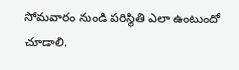సోమవారం నుండి పరిస్థితి ఎలా ఉంటుందో చూడాలి.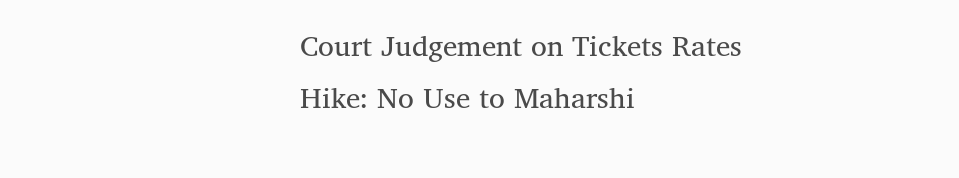Court Judgement on Tickets Rates Hike: No Use to Maharshi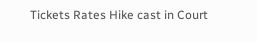Tickets Rates Hike cast in Court